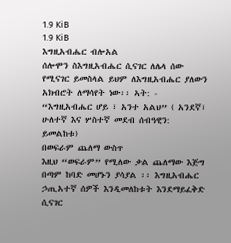1.9 KiB
1.9 KiB
እግዚአብሔር ብሎአል
ሰሎሞን ስእግዚአብሔር ሲናገር ለሌላ ሰው የሚናገር ይመስላል ይህም ለእግዚአብሔር ያለውን አክብሮት ለማሳየት ነው፡፡ ኣት: - “እግዚአብሔር ሆይ ፣ አንተ አልህ” ( አንደኛ፣ ሁለተኛ እና ሦስተኛ መደብ ሰብዓዊን: ይመልከቱ)
በወፍራም ጨለማ ውስጥ
እዚህ “ወፍራም” የሚለው ቃል ጨለማው እጅግ በጣም ከባድ መሆኑን ያሳያል ፡፡ እግዚአብሔር ኃጢአተኛ ሰዎች እንዲመለከቱት እንደማይፈቅድ ሲናገር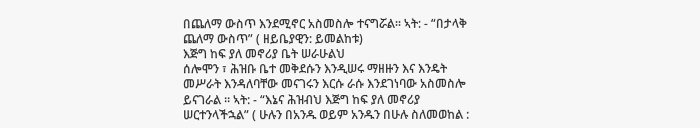በጨለማ ውስጥ እንደሚኖር አስመስሎ ተናግሯል፡፡ ኣት: - “በታላቅ ጨለማ ውስጥ” ( ዘይቤያዊን: ይመልከቱ)
እጅግ ከፍ ያለ መኖሪያ ቤት ሠራሁልህ
ሰሎሞን ፣ ሕዝቡ ቤተ መቅደሱን እንዲሠሩ ማዘዙን እና እንዴት መሥራት እንዳለባቸው መናገሩን እርሱ ራሱ እንደገነባው አስመስሎ ይናገራል ፡፡ ኣት: - “እኔና ሕዝብህ እጅግ ከፍ ያለ መኖሪያ ሠርተንላችኋል” ( ሁሉን በአንዱ ወይም አንዱን በሁሉ ስለመወከል :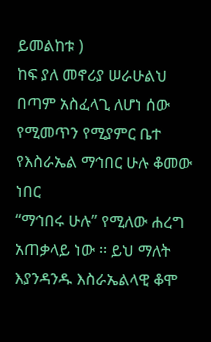ይመልከቱ )
ከፍ ያለ መኖሪያ ሠራሁልህ
በጣም አስፈላጊ ለሆነ ሰው የሚመጥን የሚያምር ቤተ
የእስራኤል ማኅበር ሁሉ ቆመው ነበር
“ማኅበሩ ሁሉ” የሚለው ሐረግ አጠቃላይ ነው ፡፡ ይህ ማለት እያንዳንዱ እስራኤልላዊ ቆሞ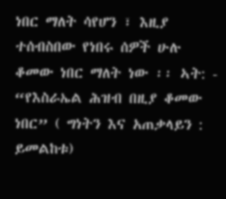ነበር ማለት ሳየሆን ፣ እዚያ ተሰብስበው የነበሩ ሰዎች ሁሉ ቆመው ነበር ማለት ነው ፡፡ ኣት: - “የእስራኤል ሕዝብ በዚያ ቆመው ነበር” ( ግነትን እና አጠቃላይን : ይመልከቱ)